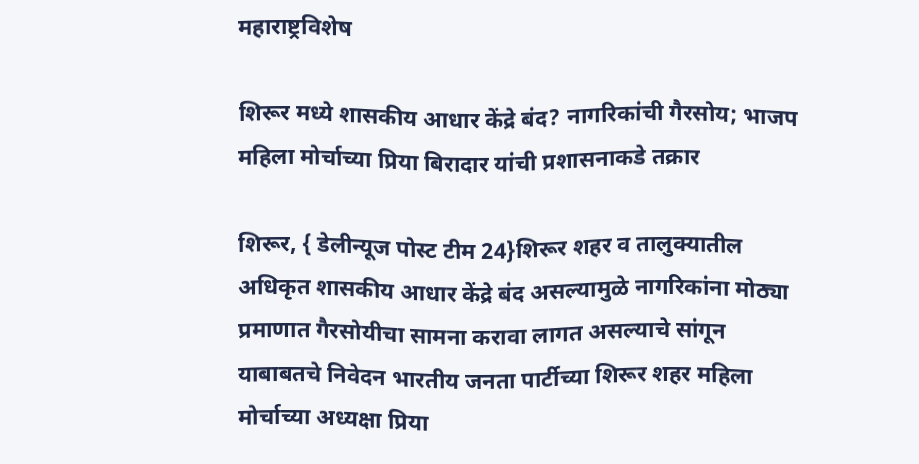महाराष्ट्रविशेष

शिरूर मध्ये शासकीय आधार केंद्रे बंद? नागरिकांची गैरसोय; भाजप महिला मोर्चाच्या प्रिया बिरादार यांची प्रशासनाकडे तक्रार

शिरूर, { डेलीन्यूज पोस्ट टीम 24}शिरूर शहर व तालुक्यातील अधिकृत शासकीय आधार केंद्रे बंद असल्यामुळे नागरिकांना मोठ्या प्रमाणात गैरसोयीचा सामना करावा लागत असल्याचे सांगून याबाबतचे निवेदन भारतीय जनता पार्टीच्या शिरूर शहर महिला मोर्चाच्या अध्यक्षा प्रिया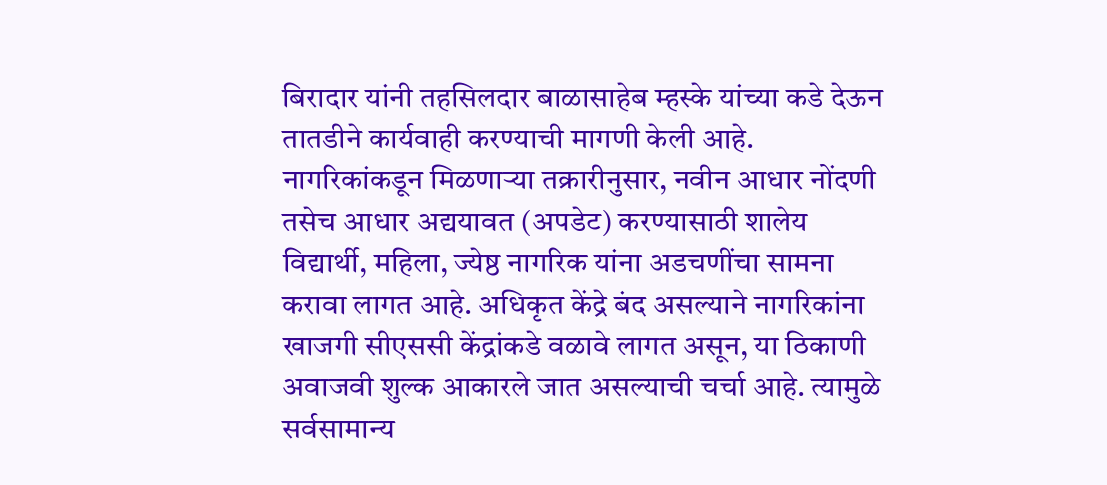बिरादार यांनी तहसिलदार बाळासाहेब म्हस्के यांच्या कडे देऊन तातडीने कार्यवाही करण्याची मागणी केली आहे.
नागरिकांकडून मिळणाऱ्या तक्रारीनुसार, नवीन आधार नोंदणी तसेच आधार अद्ययावत (अपडेट) करण्यासाठी शालेय विद्यार्थी, महिला, ज्येष्ठ नागरिक यांना अडचणींचा सामना करावा लागत आहे. अधिकृत केंद्रे बंद असल्याने नागरिकांना खाजगी सीएससी केंद्रांकडे वळावे लागत असून, या ठिकाणी अवाजवी शुल्क आकारले जात असल्याची चर्चा आहे. त्यामुळे सर्वसामान्य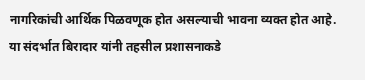नागरिकांची आर्थिक पिळवणूक होत असल्याची भावना व्यक्त होत आहे.
या संदर्भात बिरादार यांनी तहसील प्रशासनाकडे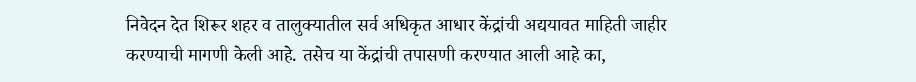निवेदन देत शिरूर शहर व तालुक्यातील सर्व अधिकृत आधार केंद्रांची अद्ययावत माहिती जाहीर करण्याची मागणी केली आहे. तसेच या केंद्रांची तपासणी करण्यात आली आहे का,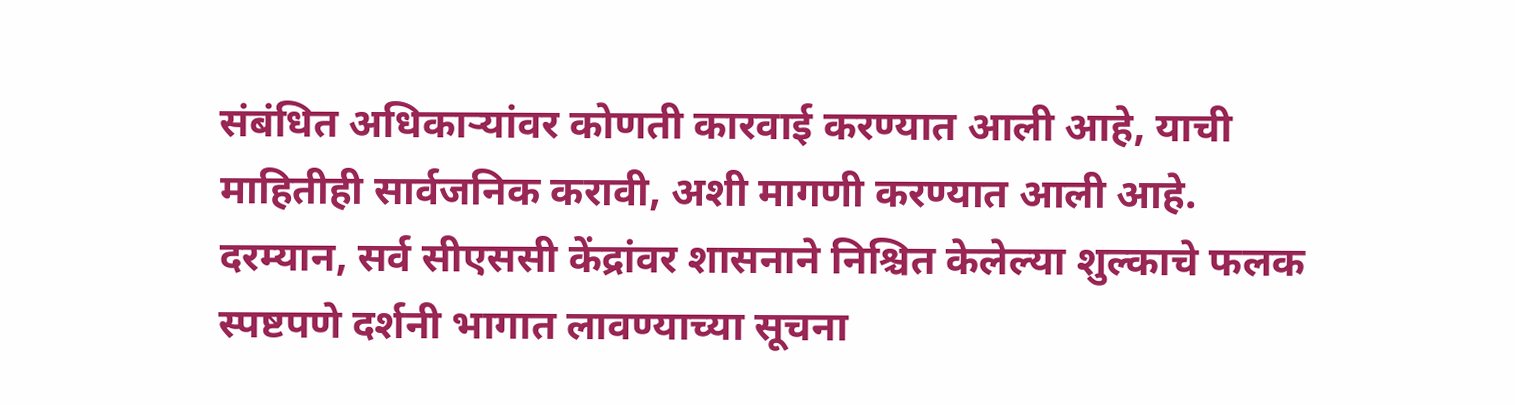संबंधित अधिकाऱ्यांवर कोणती कारवाई करण्यात आली आहे, याची माहितीही सार्वजनिक करावी, अशी मागणी करण्यात आली आहे.
दरम्यान, सर्व सीएससी केंद्रांवर शासनाने निश्चित केलेल्या शुल्काचे फलक स्पष्टपणे दर्शनी भागात लावण्याच्या सूचना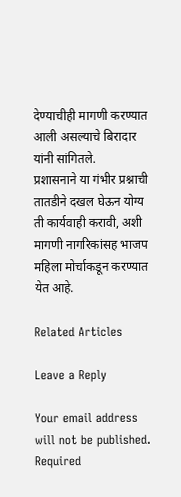देण्याचीही मागणी करण्यात आली असल्याचे बिरादार यांनी सांगितले.
प्रशासनाने या गंभीर प्रश्नाची तातडीने दखल घेऊन योग्य ती कार्यवाही करावी, अशी मागणी नागरिकांसह भाजप महिला मोर्चाकडून करण्यात येत आहे.

Related Articles

Leave a Reply

Your email address will not be published. Required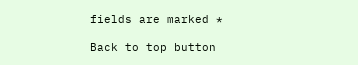fields are marked *

Back to top button